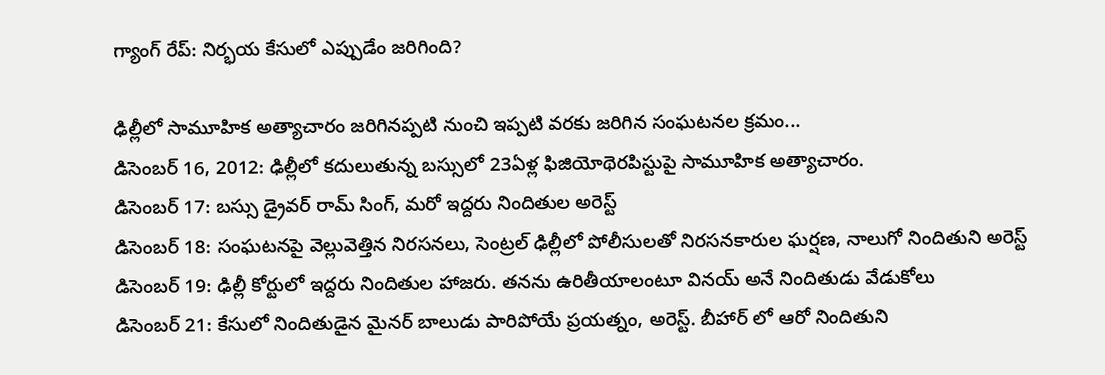గ్యాంగ్ రేప్: నిర్భయ కేసులో ఎప్పుడేం జరిగింది?

ఢిల్లీలో సామూహిక అత్యాచారం జరిగినప్పటి నుంచి ఇప్పటి వరకు జరిగిన సంఘటనల క్రమం...
డిసెంబర్ 16, 2012: ఢిల్లీలో కదులుతున్న బస్సులో 23ఏళ్ల ఫిజియోథెరపిస్టుపై సామూహిక అత్యాచారం.
డిసెంబర్ 17: బస్సు డ్రైవర్ రామ్ సింగ్, మరో ఇద్దరు నిందితుల అరెస్ట్
డిసెంబర్ 18: సంఘటనపై వెల్లువెత్తిన నిరసనలు, సెంట్రల్ ఢిల్లీలో పోలీసులతో నిరసనకారుల ఘర్షణ, నాలుగో నిందితుని అరెస్ట్
డిసెంబర్ 19: ఢిల్లీ కోర్టులో ఇద్దరు నిందితుల హాజరు. తనను ఉరితీయాలంటూ వినయ్ అనే నిందితుడు వేడుకోలు
డిసెంబర్ 21: కేసులో నిందితుడైన మైనర్ బాలుడు పారిపోయే ప్రయత్నం, అరెస్ట్. బీహార్ లో ఆరో నిందితుని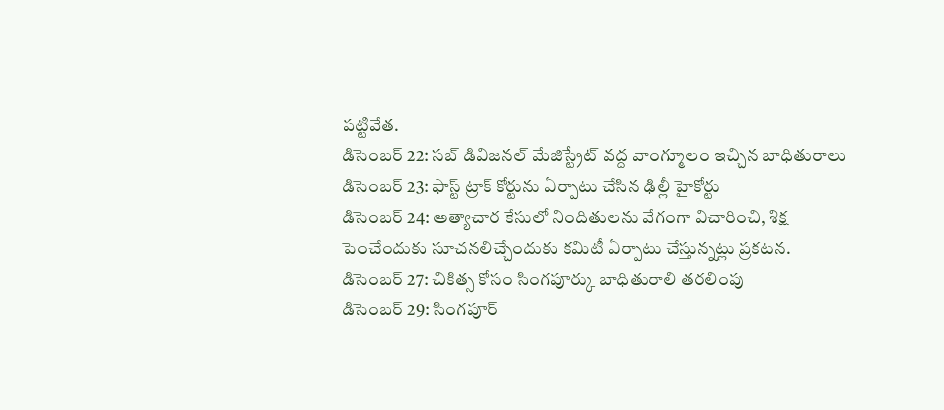పట్టివేత.
డిసెంబర్ 22: సబ్ డివిజనల్ మేజిస్ట్రేట్ వద్ద వాంగ్మూలం ఇచ్చిన బాధితురాలు
డిసెంబర్ 23: ఫాస్ట్ ట్రాక్ కోర్టును ఏర్పాటు చేసిన ఢిల్లీ హైకోర్టు
డిసెంబర్ 24: అత్యాచార కేసులో నిందితులను వేగంగా విచారించి, శిక్ష పెంచేందుకు సూచనలిచ్చేందుకు కమిటీ ఏర్పాటు చేస్తున్నట్లు ప్రకటన.
డిసెంబర్ 27: చికిత్స కోసం సింగపూర్కు బాధితురాలి తరలింపు
డిసెంబర్ 29: సింగపూర్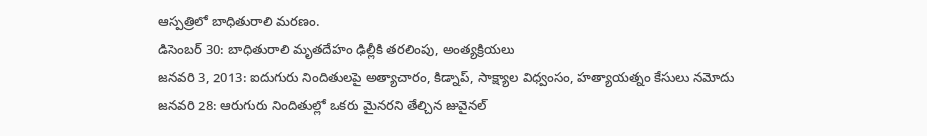ఆస్పత్రిలో బాధితురాలి మరణం.
డిసెంబర్ 30: బాధితురాలి మృతదేహం ఢిల్లీకి తరలింపు, అంత్యక్రియలు
జనవరి 3, 2013: ఐదుగురు నిందితులపై అత్యాచారం, కిడ్నాప్, సాక్ష్యాల విధ్వంసం, హత్యాయత్నం కేసులు నమోదు
జనవరి 28: ఆరుగురు నిందితుల్లో ఒకరు మైనరని తేల్చిన జువైనల్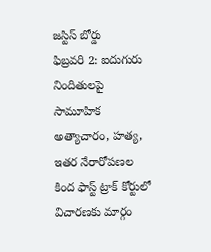జస్టిస్ బోర్డు
ఫిబ్రవరి 2: ఐదుగురు నిందితులపై సామూహిక అత్యాచారం, హత్య, ఇతర నేరారోపణల కింద ఫాస్ట్ ట్రాక్ కోర్టులో విచారణకు మార్గం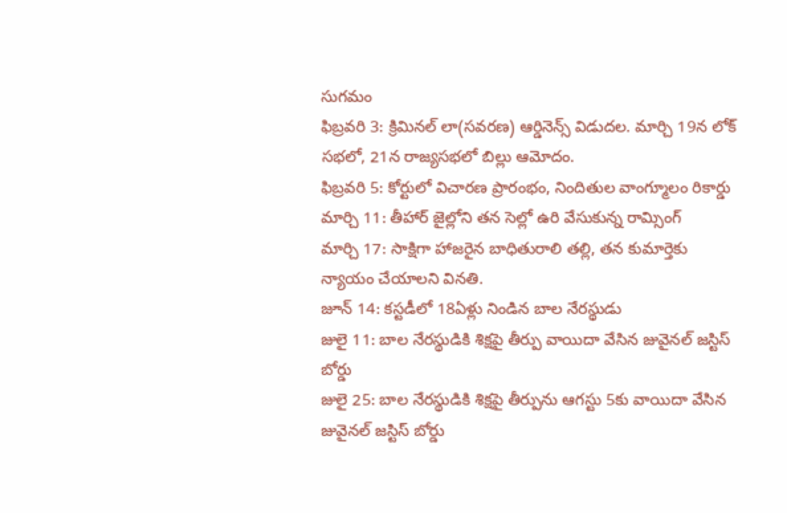సుగమం
ఫిబ్రవరి 3: క్రిమినల్ లా(సవరణ) ఆర్డినెన్స్ విడుదల. మార్చి 19న లోక్ సభలో, 21న రాజ్యసభలో బిల్లు ఆమోదం.
ఫిబ్రవరి 5: కోర్టులో విచారణ ప్రారంభం, నిందితుల వాంగ్మూలం రికార్డు
మార్చి 11: తీహార్ జైల్లోని తన సెల్లో ఉరి వేసుకున్న రామ్సింగ్
మార్చి 17: సాక్షిగా హాజరైన బాధితురాలి తల్లి, తన కుమార్తెకు న్యాయం చేయాలని వినతి.
జూన్ 14: కస్టడీలో 18ఏళ్లు నిండిన బాల నేరస్థుడు
జులై 11: బాల నేరస్థుడికి శిక్షపై తీర్పు వాయిదా వేసిన జువైనల్ జస్టిస్ బోర్డు
జులై 25: బాల నేరస్థుడికి శిక్షపై తీర్పును ఆగస్టు 5కు వాయిదా వేసిన జువైనల్ జస్టిస్ బోర్డు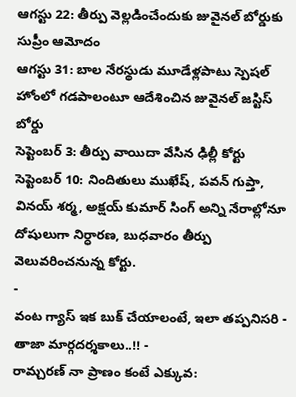ఆగస్టు 22: తీర్పు వెల్లడించేందుకు జువైనల్ బోర్డుకు సుప్రీం ఆమోదం
ఆగస్టు 31: బాల నేరస్థుడు మూడేళ్లపాటు స్పెషల్ హోంలో గడపాలంటూ ఆదేశించిన జువైనల్ జస్టిస్ బోర్డు
సెప్టెంబర్ 3: తీర్పు వాయిదా వేసిన ఢిల్లీ కోర్టు
సెప్టెంబర్ 10: నిందితులు ముఖేష్, పవన్ గుప్తా, వినయ్ శర్మ, అక్షయ్ కుమార్ సింగ్ అన్ని నేరాల్లోనూ దోషులుగా నిర్ధారణ, బుధవారం తీర్పు వెలువరించనున్న కోర్టు.
-
వంట గ్యాస్ ఇక బుక్ చేయాలంటే, ఇలా తప్పనిసరి - తాజా మార్గదర్శకాలు..!! -
రామ్చరణ్ నా ప్రాణం కంటే ఎక్కువ: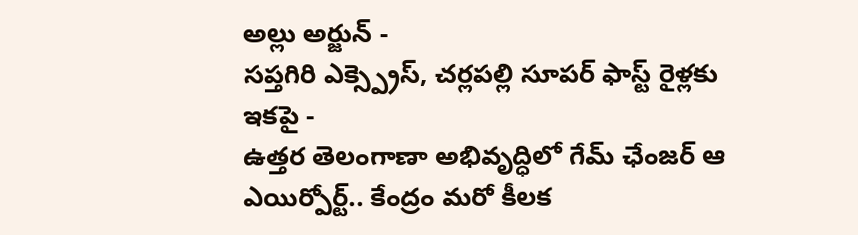అల్లు అర్జున్ -
సప్తగిరి ఎక్స్ప్రెస్, చర్లపల్లి సూపర్ ఫాస్ట్ రైళ్లకు ఇకపై -
ఉత్తర తెలంగాణా అభివృద్ధిలో గేమ్ ఛేంజర్ ఆ ఎయిర్పోర్ట్.. కేంద్రం మరో కీలక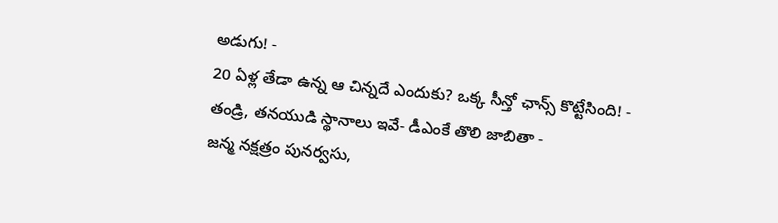అడుగు! -
20 ఏళ్ల తేడా ఉన్న ఆ చిన్నదే ఎందుకు? ఒక్క సీన్తో ఛాన్స్ కొట్టేసింది! -
తండ్రి, తనయుడి స్థానాలు ఇవే- డీఎంకే తొలి జాబితా -
జన్మ నక్షత్రం పునర్వసు,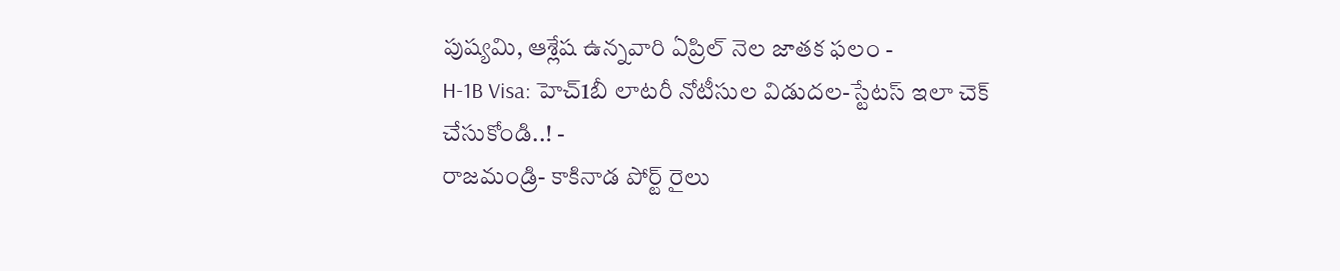పుష్యమి, ఆశ్లేష ఉన్నవారి ఏప్రిల్ నెల జాతక ఫలం -
H-1B Visa: హెచ్1బీ లాటరీ నోటీసుల విడుదల-స్టేటస్ ఇలా చెక్ చేసుకోండి..! -
రాజమండ్రి- కాకినాడ పోర్ట్ రైలు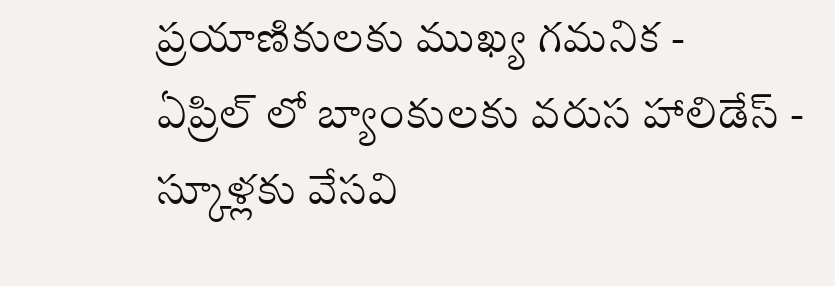ప్రయాణికులకు ముఖ్య గమనిక -
ఏప్రిల్ లో బ్యాంకులకు వరుస హాలిడేస్ - స్కూళ్లకు వేసవి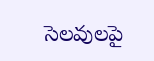సెలవులపై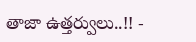తాజా ఉత్తర్వులు..!! -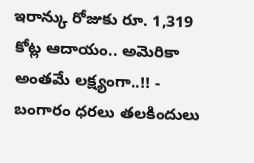ఇరాన్కు రోజుకు రూ. 1,319 కోట్ల ఆదాయం.. అమెరికా అంతమే లక్ష్యంగా..!! -
బంగారం ధరలు తలకిందులు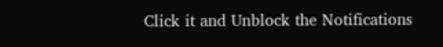Click it and Unblock the Notifications